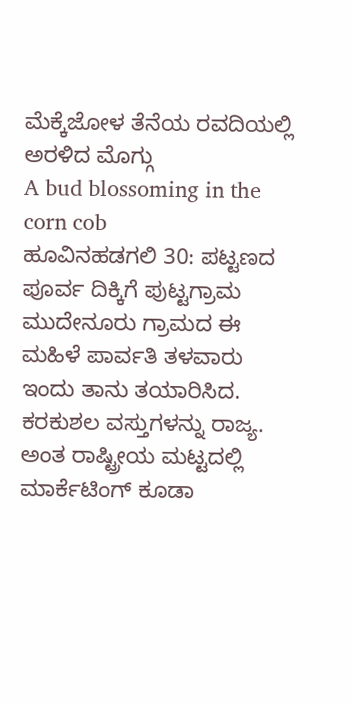ಮೆಕ್ಕೆಜೋಳ ತೆನೆಯ ರವದಿಯಲ್ಲಿ ಅರಳಿದ ಮೊಗ್ಗು
A bud blossoming in the corn cob
ಹೂವಿನಹಡಗಲಿ 30: ಪಟ್ಟಣದ ಪೂರ್ವ ದಿಕ್ಕಿಗೆ ಪುಟ್ಟಗ್ರಾಮ ಮುದೇನೂರು ಗ್ರಾಮದ ಈ ಮಹಿಳೆ ಪಾರ್ವತಿ ತಳವಾರು ಇಂದು ತಾನು ತಯಾರಿಸಿದ. ಕರಕುಶಲ ವಸ್ತುಗಳನ್ನು ರಾಜ್ಯ. ಅಂತ ರಾಷ್ಟ್ರೀಯ ಮಟ್ಟದಲ್ಲಿ ಮಾರ್ಕೆಟಿಂಗ್ ಕೂಡಾ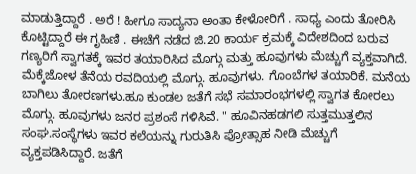ಮಾಡುತ್ತಿದ್ದಾರೆ . ಅರೆ ! ಹೀಗೂ ಸಾದ್ಯನಾ ಅಂತಾ ಕೇಳೋರಿಗೆ . ಸಾಧ್ಯ ಎಂದು ತೋರಿಸಿ ಕೊಟ್ಟಿದ್ದಾರೆ ಈ ಗೃಹಿಣಿ . ಈಚೆಗೆ ನಡೆದ ಜಿ.20 ಕಾರ್ಯ ಕ್ರಮಕ್ಕೆ ವಿದೇಶದಿಂದ ಬರುವ ಗಣ್ಯರಿಗೆ ಸ್ವಾಗತಕ್ಕೆ ಇವರ ತಯಾರಿಸಿದ ಮೊಗ್ಗು ಮತ್ತು ಹೂವುಗಳು ಮೆಚ್ಚುಗೆ ವ್ಯಕ್ತವಾಗಿದೆ. ಮೆಕ್ಕೆಜೋಳ ತೆನೆಯ ರವದಿಯಲ್ಲಿ ಮೊಗ್ಗು. ಹೂವುಗಳು. ಗೊಂಬೆಗಳ ತಯಾರಿಕೆ. ಮನೆಯ ಬಾಗಿಲು ತೋರಣಗಳು.ಹೂ ಕುಂಡಲ ಜತೆಗೆ ಸಭೆ ಸಮಾರಂಭಗಳಲ್ಲಿ ಸ್ವಾಗತ ಕೋರಲು ಮೊಗ್ಗು. ಹೂವುಗಳು ಜನರ ಪ್ರಶಂಸೆ ಗಳಿಸಿವೆ. " ಹೂವಿನಹಡಗಲಿ ಸುತ್ತಮುತ್ತಲಿನ ಸಂಘ.ಸಂಸ್ಥೆಗಳು ಇವರ ಕಲೆಯನ್ನು ಗುರುತಿಸಿ ಪ್ರೋತ್ಸಾಹ ನೀಡಿ ಮೆಚ್ಚುಗೆ ವ್ಯಕ್ತಪಡಿಸಿದ್ದಾರೆ. ಜತೆಗೆ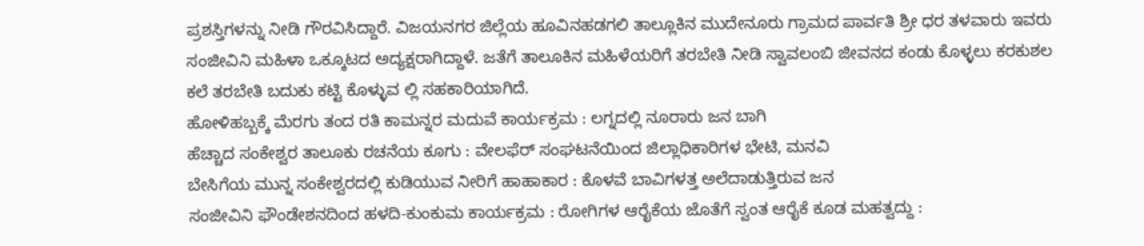ಪ್ರಶಸ್ತಿಗಳನ್ನು ನೀಡಿ ಗೌರವಿಸಿದ್ದಾರೆ. ವಿಜಯನಗರ ಜಿಲ್ಲೆಯ ಹೂವಿನಹಡಗಲಿ ತಾಲ್ಲೂಕಿನ ಮುದೇನೂರು ಗ್ರಾಮದ ಪಾರ್ವತಿ ಶ್ರೀ ಧರ ತಳವಾರು ಇವರು ಸಂಜೀವಿನಿ ಮಹಿಳಾ ಒಕ್ಕೂಟದ ಅದ್ಯಕ್ಷರಾಗಿದ್ದಾಳೆ. ಜತೆಗೆ ತಾಲೂಕಿನ ಮಹಿಳೆಯರಿಗೆ ತರಬೇತಿ ನೀಡಿ ಸ್ವಾವಲಂಬಿ ಜೀವನದ ಕಂಡು ಕೊಳ್ಳಲು ಕರಕುಶಲ ಕಲೆ ತರಬೇತಿ ಬದುಕು ಕಟ್ಟಿ ಕೊಳ್ಳುವ ಲ್ಲಿ ಸಹಕಾರಿಯಾಗಿದೆ.
ಹೋಳಿಹಬ್ಬಕ್ಕೆ ಮೆರಗು ತಂದ ರತಿ ಕಾಮನ್ನರ ಮದುವೆ ಕಾರ್ಯಕ್ರಮ : ಲಗ್ನದಲ್ಲಿ ನೂರಾರು ಜನ ಬಾಗಿ
ಹೆಚ್ಚಾದ ಸಂಕೇಶ್ವರ ತಾಲೂಕು ರಚನೆಯ ಕೂಗು : ವೇಲಫೆರ್ ಸಂಘಟನೆಯಿಂದ ಜಿಲ್ಲಾಧಿಕಾರಿಗಳ ಭೇಟಿ, ಮನವಿ
ಬೇಸಿಗೆಯ ಮುನ್ನ ಸಂಕೇಶ್ವರದಲ್ಲಿ ಕುಡಿಯುವ ನೀರಿಗೆ ಹಾಹಾಕಾರ : ಕೊಳವೆ ಬಾವಿಗಳತ್ತ ಅಲೆದಾಡುತ್ತಿರುವ ಜನ
ಸಂಜೀವಿನಿ ಫೌಂಡೇಶನದಿಂದ ಹಳದಿ-ಕುಂಕುಮ ಕಾರ್ಯಕ್ರಮ : ರೋಗಿಗಳ ಆರೈಕೆಯ ಜೊತೆಗೆ ಸ್ವಂತ ಆರೈಕೆ ಕೂಡ ಮಹತ್ವದ್ದು :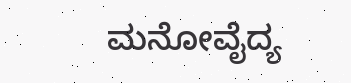ಮನೋವೈದ್ಯ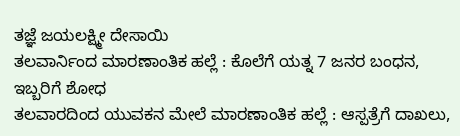ತಜ್ಞೆ ಜಯಲಕ್ಷ್ಮೀ ದೇಸಾಯಿ
ತಲವಾರ್ನಿಂದ ಮಾರಣಾಂತಿಕ ಹಲ್ಲೆ : ಕೊಲೆಗೆ ಯತ್ನ 7 ಜನರ ಬಂಧನ, ಇಬ್ಬರಿಗೆ ಶೋಧ
ತಲವಾರದಿಂದ ಯುವಕನ ಮೇಲೆ ಮಾರಣಾಂತಿಕ ಹಲ್ಲೆ : ಆಸ್ಪತ್ರೆಗೆ ದಾಖಲು,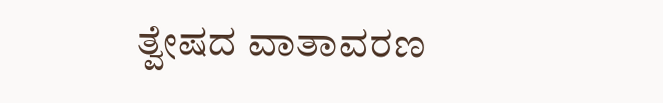ತ್ವೇಷದ ವಾತಾವರಣ